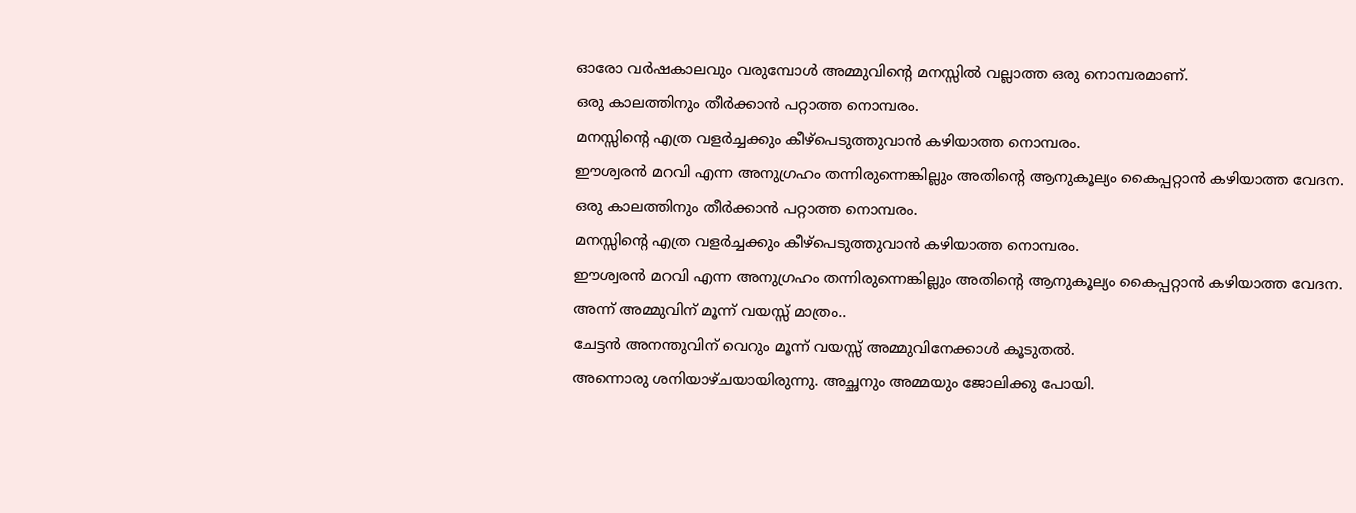ഓരോ വർഷകാലവും വരുമ്പോൾ അമ്മുവിന്റെ മനസ്സിൽ വല്ലാത്ത ഒരു നൊമ്പരമാണ്.
ഒരു കാലത്തിനും തീർക്കാൻ പറ്റാത്ത നൊമ്പരം.
മനസ്സിന്റെ എത്ര വളർച്ചക്കും കീഴ്പെടുത്തുവാൻ കഴിയാത്ത നൊമ്പരം.
ഈശ്വരൻ മറവി എന്ന അനുഗ്രഹം തന്നിരുന്നെങ്കില്ലും അതിന്റെ ആനുകൂല്യം കൈപ്പറ്റാൻ കഴിയാത്ത വേദന.
ഒരു കാലത്തിനും തീർക്കാൻ പറ്റാത്ത നൊമ്പരം.
മനസ്സിന്റെ എത്ര വളർച്ചക്കും കീഴ്പെടുത്തുവാൻ കഴിയാത്ത നൊമ്പരം.
ഈശ്വരൻ മറവി എന്ന അനുഗ്രഹം തന്നിരുന്നെങ്കില്ലും അതിന്റെ ആനുകൂല്യം കൈപ്പറ്റാൻ കഴിയാത്ത വേദന.
അന്ന് അമ്മുവിന് മൂന്ന് വയസ്സ് മാത്രം..
ചേട്ടൻ അനന്തുവിന് വെറും മൂന്ന് വയസ്സ് അമ്മുവിനേക്കാൾ കൂടുതൽ.
അന്നൊരു ശനിയാഴ്ചയായിരുന്നു. അച്ഛനും അമ്മയും ജോലിക്കു പോയി.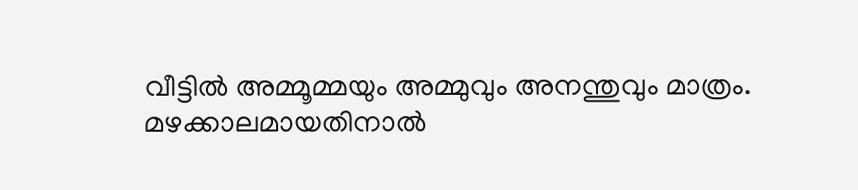വീട്ടിൽ അമ്മൂമ്മയും അമ്മുവും അനന്തുവും മാത്രം. മഴക്കാലമായതിനാൽ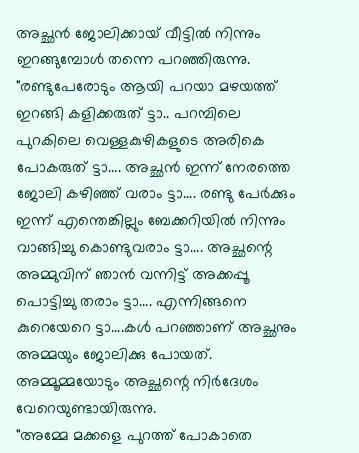അച്ഛൻ ജോലിക്കായ് വീട്ടിൽ നിന്നും ഇറങ്ങുമ്പോൾ തന്നെ പറഞ്ഞിരുന്നു.
"രണ്ടുപേരോടും ആയി പറയാ മഴയത്ത് ഇറങ്ങി കളിക്കരുത് ട്ടാ.. പറമ്പിലെ പുറകിലെ വെള്ളകുഴികളുടെ അരികെ പോകരുത് ട്ടാ.... അച്ഛൻ ഇന്ന് നേരത്തെ ജോലി കഴിഞ്ഞ് വരാം ട്ടാ.... രണ്ടു പേർക്കും ഇന്ന് എന്തെങ്കില്ലും ബേക്കറിയിൽ നിന്നും വാങ്ങിച്ചു കൊണ്ടുവരാം ട്ടാ.... അച്ഛന്റെ അമ്മുവിന് ഞാൻ വന്നിട്ട് അക്കപ്പൂ പൊട്ടിച്ചു തരാം ട്ടാ.... എന്നിങ്ങനെ കുറെയേറെ ട്ടാ....കൾ പറഞ്ഞാണ് അച്ഛനും അമ്മയും ജോലിക്കു പോയത്.
അമ്മൂമ്മയോടും അച്ഛന്റെ നിർദേശം വേറെയുണ്ടായിരുന്നു.
"അമ്മേ മക്കളെ പുറത്ത് പോകാതെ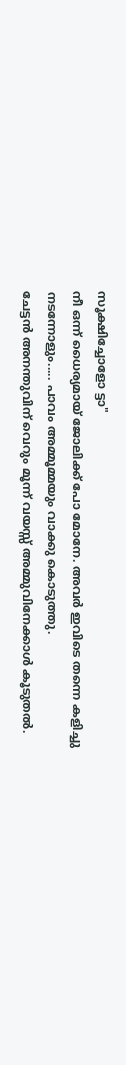സൂക്ഷിച്ചോളോ ട്ടാ"
നീ ഒന്ന് ധൈര്യമായ് ജോലിക്ക് പോ മോനേ. അവർ ഇവിടെ തന്നെ കളിച്ചു നടന്നോളും..... പാവം അമ്മൂമ്മയും വാക്കു കൊടുത്തു.
ചേട്ടൻ അനന്തുവിന് വെറും മൂന്ന് വയസ്സ് അമ്മുവിനേക്കാൾ കൂടുതൽ.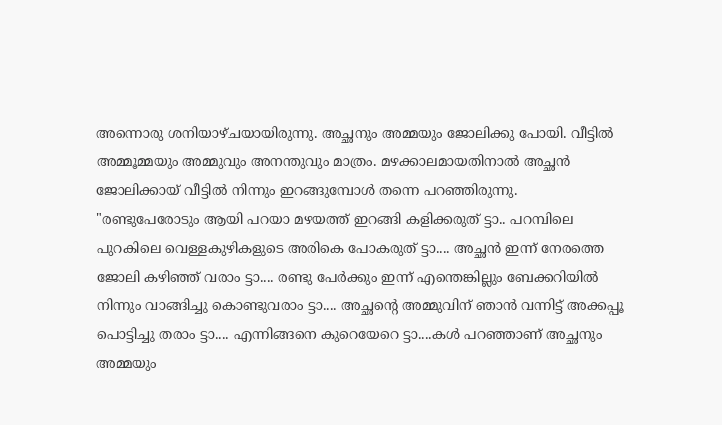അന്നൊരു ശനിയാഴ്ചയായിരുന്നു. അച്ഛനും അമ്മയും ജോലിക്കു പോയി. വീട്ടിൽ അമ്മൂമ്മയും അമ്മുവും അനന്തുവും മാത്രം. മഴക്കാലമായതിനാൽ അച്ഛൻ ജോലിക്കായ് വീട്ടിൽ നിന്നും ഇറങ്ങുമ്പോൾ തന്നെ പറഞ്ഞിരുന്നു.
"രണ്ടുപേരോടും ആയി പറയാ മഴയത്ത് ഇറങ്ങി കളിക്കരുത് ട്ടാ.. പറമ്പിലെ പുറകിലെ വെള്ളകുഴികളുടെ അരികെ പോകരുത് ട്ടാ.... അച്ഛൻ ഇന്ന് നേരത്തെ ജോലി കഴിഞ്ഞ് വരാം ട്ടാ.... രണ്ടു പേർക്കും ഇന്ന് എന്തെങ്കില്ലും ബേക്കറിയിൽ നിന്നും വാങ്ങിച്ചു കൊണ്ടുവരാം ട്ടാ.... അച്ഛന്റെ അമ്മുവിന് ഞാൻ വന്നിട്ട് അക്കപ്പൂ പൊട്ടിച്ചു തരാം ട്ടാ.... എന്നിങ്ങനെ കുറെയേറെ ട്ടാ....കൾ പറഞ്ഞാണ് അച്ഛനും അമ്മയും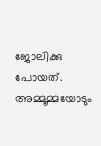ജോലിക്കു പോയത്.
അമ്മൂമ്മയോടും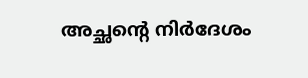അച്ഛന്റെ നിർദേശം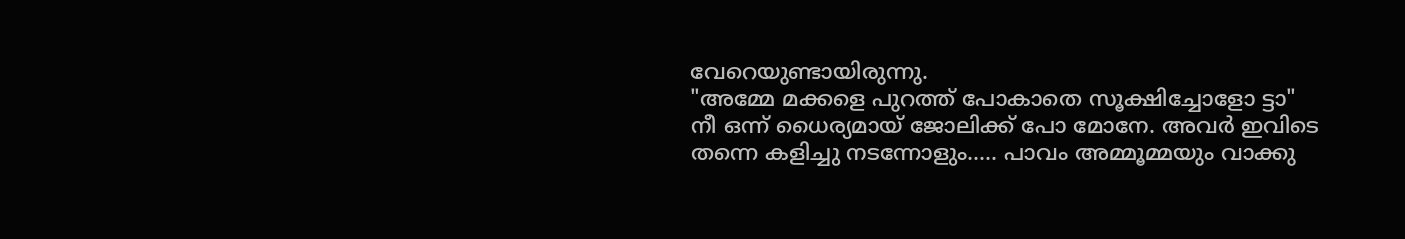വേറെയുണ്ടായിരുന്നു.
"അമ്മേ മക്കളെ പുറത്ത് പോകാതെ സൂക്ഷിച്ചോളോ ട്ടാ"
നീ ഒന്ന് ധൈര്യമായ് ജോലിക്ക് പോ മോനേ. അവർ ഇവിടെ തന്നെ കളിച്ചു നടന്നോളും..... പാവം അമ്മൂമ്മയും വാക്കു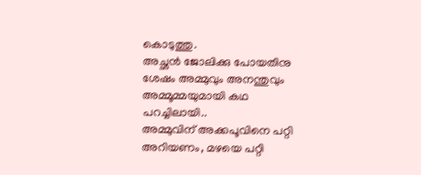കൊടുത്തു.
അച്ഛൻ ജോലിക്കു പോയതിനു ശേഷം അമ്മുവും അനന്തുവും അമ്മൂമ്മയുമായി കഥ പറച്ചിലായി..
അമ്മുവിന് അക്കപൂവിനെ പറ്റി അറിയണം, മഴയെ പറ്റി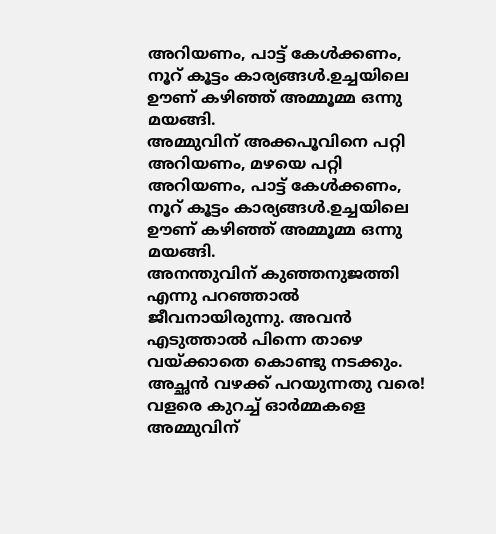അറിയണം, പാട്ട് കേൾക്കണം, നൂറ് കൂട്ടം കാര്യങ്ങൾ.ഉച്ചയിലെ ഊണ് കഴിഞ്ഞ് അമ്മൂമ്മ ഒന്നു മയങ്ങി.
അമ്മുവിന് അക്കപൂവിനെ പറ്റി അറിയണം, മഴയെ പറ്റി അറിയണം, പാട്ട് കേൾക്കണം, നൂറ് കൂട്ടം കാര്യങ്ങൾ.ഉച്ചയിലെ ഊണ് കഴിഞ്ഞ് അമ്മൂമ്മ ഒന്നു മയങ്ങി.
അനന്തുവിന് കുഞ്ഞനുജത്തി എന്നു പറഞ്ഞാൽ ജീവനായിരുന്നു. അവൻ എടുത്താൽ പിന്നെ താഴെ വയ്ക്കാതെ കൊണ്ടു നടക്കും. അച്ഛൻ വഴക്ക് പറയുന്നതു വരെ! വളരെ കുറച്ച് ഓർമ്മകളെ അമ്മുവിന്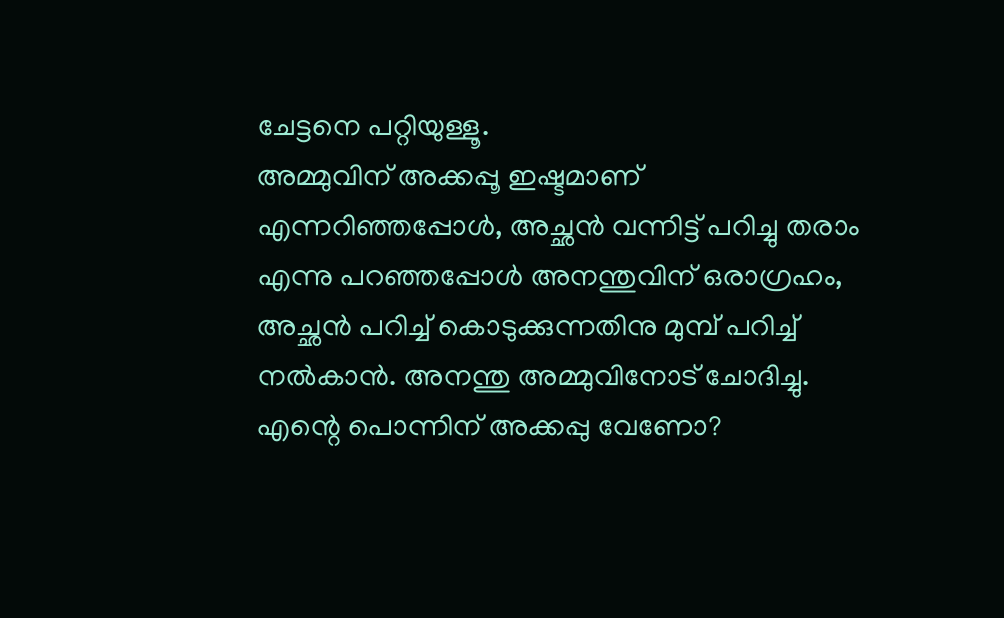ചേട്ടനെ പറ്റിയുള്ളൂ.
അമ്മുവിന് അക്കപ്പൂ ഇഷ്ടമാണ് എന്നറിഞ്ഞപ്പോൾ, അച്ഛൻ വന്നിട്ട് പറിച്ചു തരാം എന്നു പറഞ്ഞപ്പോൾ അനന്തുവിന് ഒരാഗ്രഹം, അച്ഛൻ പറിച്ച് കൊടുക്കുന്നതിനു മുമ്പ് പറിച്ച് നൽകാൻ. അനന്തു അമ്മുവിനോട് ചോദിച്ചു.
എന്റെ പൊന്നിന് അക്കപ്പു വേണോ?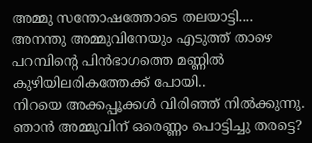അമ്മു സന്തോഷത്തോടെ തലയാട്ടി....
അനന്തു അമ്മുവിനേയും എടുത്ത് താഴെ പറമ്പിന്റെ പിൻഭാഗത്തെ മണ്ണിൽ കുഴിയിലരികത്തേക്ക് പോയി..
നിറയെ അക്കപ്പൂക്കൾ വിരിഞ്ഞ് നിൽക്കുന്നു.
ഞാൻ അമ്മുവിന് ഒരെണ്ണം പൊട്ടിച്ചു തരട്ടെ?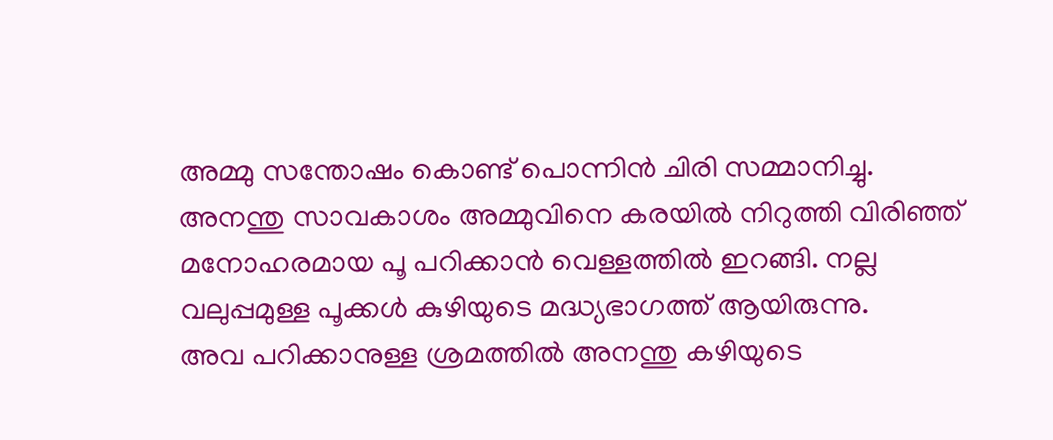അമ്മു സന്തോഷം കൊണ്ട് പൊന്നിൻ ചിരി സമ്മാനിച്ചു.
അനന്തു സാവകാശം അമ്മുവിനെ കരയിൽ നിറുത്തി വിരിഞ്ഞ് മനോഹരമായ പൂ പറിക്കാൻ വെള്ളത്തിൽ ഇറങ്ങി. നല്ല വലുപ്പമുള്ള പൂക്കൾ കുഴിയുടെ മദ്ധ്യഭാഗത്ത് ആയിരുന്നു.
അവ പറിക്കാനുള്ള ശ്രമത്തിൽ അനന്തു കഴിയുടെ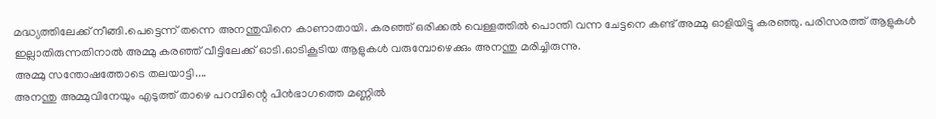മദ്ധ്യത്തിലേക്ക് നീങ്ങി.പെട്ടെന്ന് തന്നെ അനന്തുവിനെ കാണാതായി. കരഞ്ഞ് ഒരിക്കൽ വെള്ളത്തിൽ പൊന്തി വന്ന ചേട്ടനെ കണ്ട് അമ്മു ഓളിയിട്ടു കരഞ്ഞു. പരിസരത്ത് ആളുകൾ ഇല്ലാതിരുന്നതിനാൽ അമ്മു കരഞ്ഞ് വീട്ടിലേക്ക് ഓടി.ഓടികൂടിയ ആളുകൾ വരുമ്പോഴെക്കും അനന്തു മരിച്ചിരുന്നു.
അമ്മു സന്തോഷത്തോടെ തലയാട്ടി....
അനന്തു അമ്മുവിനേയും എടുത്ത് താഴെ പറമ്പിന്റെ പിൻഭാഗത്തെ മണ്ണിൽ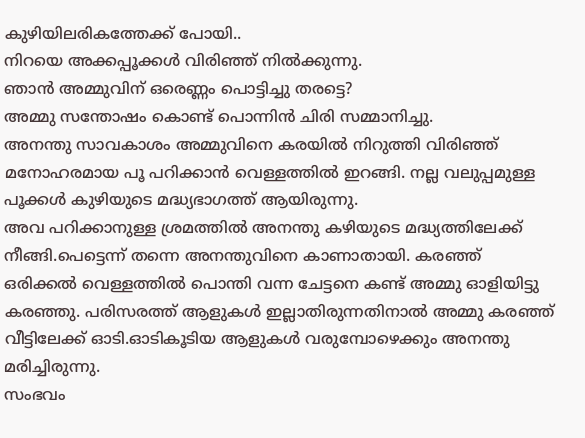കുഴിയിലരികത്തേക്ക് പോയി..
നിറയെ അക്കപ്പൂക്കൾ വിരിഞ്ഞ് നിൽക്കുന്നു.
ഞാൻ അമ്മുവിന് ഒരെണ്ണം പൊട്ടിച്ചു തരട്ടെ?
അമ്മു സന്തോഷം കൊണ്ട് പൊന്നിൻ ചിരി സമ്മാനിച്ചു.
അനന്തു സാവകാശം അമ്മുവിനെ കരയിൽ നിറുത്തി വിരിഞ്ഞ് മനോഹരമായ പൂ പറിക്കാൻ വെള്ളത്തിൽ ഇറങ്ങി. നല്ല വലുപ്പമുള്ള പൂക്കൾ കുഴിയുടെ മദ്ധ്യഭാഗത്ത് ആയിരുന്നു.
അവ പറിക്കാനുള്ള ശ്രമത്തിൽ അനന്തു കഴിയുടെ മദ്ധ്യത്തിലേക്ക് നീങ്ങി.പെട്ടെന്ന് തന്നെ അനന്തുവിനെ കാണാതായി. കരഞ്ഞ് ഒരിക്കൽ വെള്ളത്തിൽ പൊന്തി വന്ന ചേട്ടനെ കണ്ട് അമ്മു ഓളിയിട്ടു കരഞ്ഞു. പരിസരത്ത് ആളുകൾ ഇല്ലാതിരുന്നതിനാൽ അമ്മു കരഞ്ഞ് വീട്ടിലേക്ക് ഓടി.ഓടികൂടിയ ആളുകൾ വരുമ്പോഴെക്കും അനന്തു മരിച്ചിരുന്നു.
സംഭവം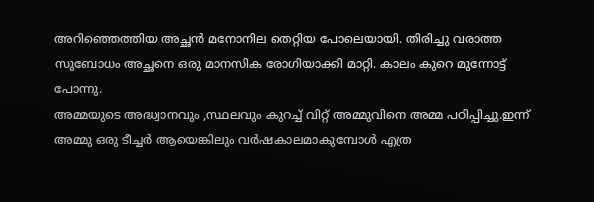അറിഞ്ഞെത്തിയ അച്ഛൻ മനോനില തെറ്റിയ പോലെയായി. തിരിച്ചു വരാത്ത സുബോധം അച്ഛനെ ഒരു മാനസിക രോഗിയാക്കി മാറ്റി. കാലം കുറെ മുന്നോട്ട് പോന്നു.
അമ്മയുടെ അദ്ധ്വാനവും ,സ്ഥലവും കുറച്ച് വിറ്റ് അമ്മുവിനെ അമ്മ പഠിപ്പിച്ചു.ഇന്ന് അമ്മു ഒരു ടീച്ചർ ആയെങ്കിലും വർഷകാലമാകുമ്പോൾ എത്ര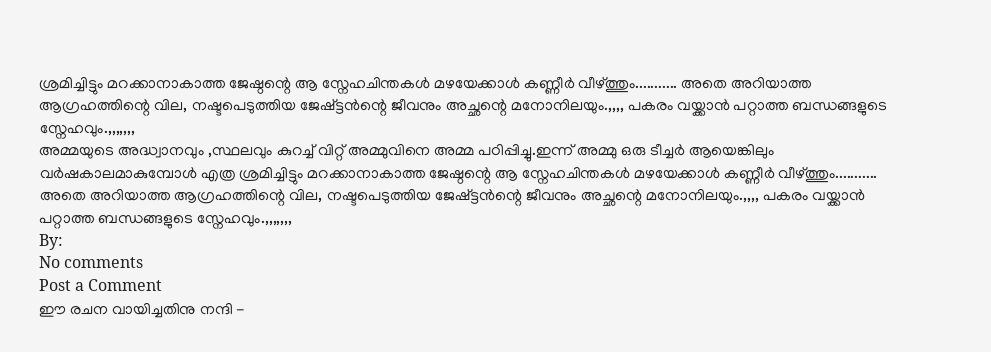ശ്രമിച്ചിട്ടും മറക്കാനാകാത്ത ജേഷ്ഠന്റെ ആ സ്നേഹചിന്തകൾ മഴയേക്കാൾ കണ്ണീർ വീഴ്ത്തും........... അതെ അറിയാത്ത ആഗ്രഹത്തിന്റെ വില, നഷ്ടപെടുത്തിയ ജേഷ്ട്ടൻന്റെ ജീവനും അച്ഛന്റെ മനോനിലയും.,,,, പകരം വയ്ക്കാൻ പറ്റാത്ത ബന്ധങ്ങളുടെ സ്നേഹവും.,,,,,,,
അമ്മയുടെ അദ്ധ്വാനവും ,സ്ഥലവും കുറച്ച് വിറ്റ് അമ്മുവിനെ അമ്മ പഠിപ്പിച്ചു.ഇന്ന് അമ്മു ഒരു ടീച്ചർ ആയെങ്കിലും വർഷകാലമാകുമ്പോൾ എത്ര ശ്രമിച്ചിട്ടും മറക്കാനാകാത്ത ജേഷ്ഠന്റെ ആ സ്നേഹചിന്തകൾ മഴയേക്കാൾ കണ്ണീർ വീഴ്ത്തും........... അതെ അറിയാത്ത ആഗ്രഹത്തിന്റെ വില, നഷ്ടപെടുത്തിയ ജേഷ്ട്ടൻന്റെ ജീവനും അച്ഛന്റെ മനോനിലയും.,,,, പകരം വയ്ക്കാൻ പറ്റാത്ത ബന്ധങ്ങളുടെ സ്നേഹവും.,,,,,,,
By:
No comments
Post a Comment
ഈ രചന വായിച്ചതിനു നന്ദി -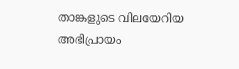താങ്കളുടെ വിലയേറിയ അഭിപ്രായം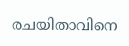രചയിതാവിനെ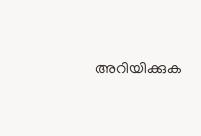അറിയിക്കുക